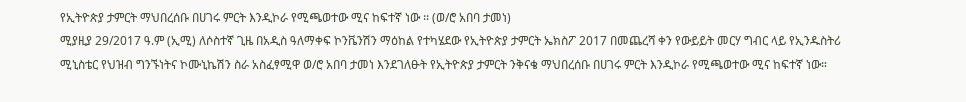የኢትዮጵያ ታምርት ማህበረሰቡ በሀገሩ ምርት እንዲኮራ የሚጫወተው ሚና ከፍተኛ ነው ፡፡ (ወ/ሮ አበባ ታመነ)
ሚያዚያ 29/2017 ዓ.ም (ኢሚ) ለሶስተኛ ጊዜ በአዲስ ዓለማቀፍ ኮንቬንሽን ማዕከል የተካሄደው የኢትዮጵያ ታምርት ኤክስፖ 2017 በመጨረሻ ቀን የውይይት መርሃ ግብር ላይ የኢንዱስትሪ ሚኒስቴር የህዝብ ግንኙነትና ኮሙኒኬሽን ስራ አስፈፃሚዋ ወ/ሮ አበባ ታመነ እንደገለፁት የኢትዮጵያ ታምርት ንቅናቄ ማህበረሰቡ በሀገሩ ምርት እንዲኮራ የሚጫወተው ሚና ከፍተኛ ነው።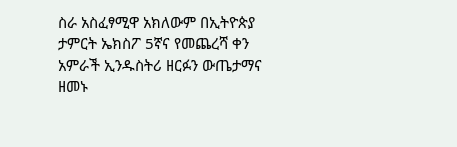ስራ አስፈፃሚዋ አክለውም በኢትዮጵያ ታምርት ኤክስፖ 5ኛና የመጨረሻ ቀን አምራች ኢንዱስትሪ ዘርፉን ውጤታማና ዘመኑ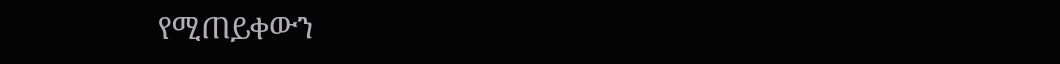የሚጠይቀውን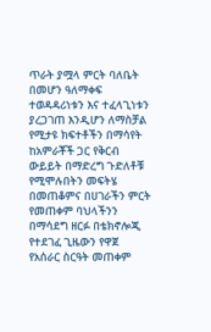ጥራት ያሟላ ምርት ባለቤት በመሆን ዓለማቀፍ ተወዳዳሪነቱን እና ተፈላጊነቱን ያረጋገጠ እንዲሆን ለማስቻል የሚታዩ ክፍተቶችን በማሳየት ከአምራቾች ጋር የቅርብ ውይይት በማድረግ ጉድለቶቹ የሚሞሉበትን መፍትሄ በመጠቆምና በሀገራችን ምርት የመጠቀም ባህላችንን በማሳደግ ዘርፉ በቴክኖሎጂ የተደገፈ ጊዜውን የዋጀ የአሰራር ስርዓት መጠቀም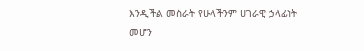እንዲችል መስራት የሁላችንም ሀገራዊ ኃላፊነት መሆን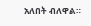አለበት ብለዋል።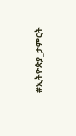#ኢትዮጵያ_ታምርት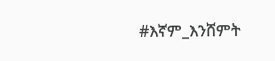#እኛም_እንሸምት